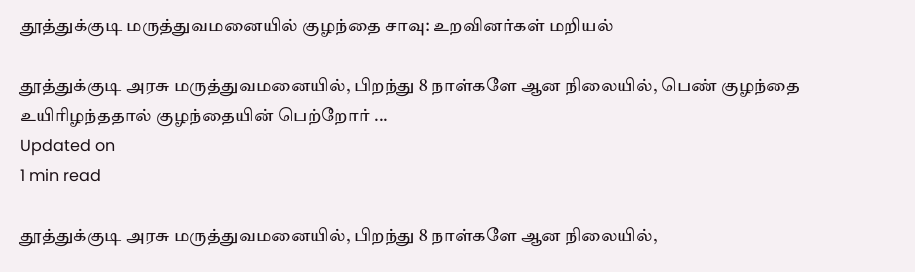தூத்துக்குடி மருத்துவமனையில் குழந்தை சாவு: உறவினர்கள் மறியல்

தூத்துக்குடி அரசு மருத்துவமனையில், பிறந்து 8 நாள்களே ஆன நிலையில், பெண் குழந்தை உயிரிழந்ததால் குழந்தையின் பெற்றோர் ...
Updated on
1 min read

தூத்துக்குடி அரசு மருத்துவமனையில், பிறந்து 8 நாள்களே ஆன நிலையில்,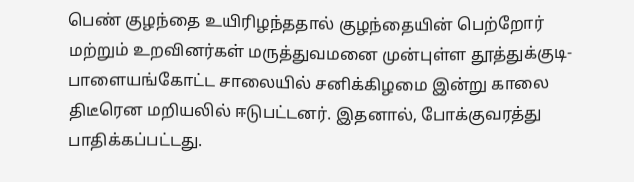பெண் குழந்தை உயிரிழந்ததால் குழந்தையின் பெற்றோர் மற்றும் உறவினர்கள் மருத்துவமனை முன்புள்ள தூத்துக்குடி- பாளையங்கோட்ட சாலையில் சனிக்கிழமை இன்று காலை திடீரென மறியலில் ஈடுபட்டனர். இதனால், போக்குவரத்து பாதிக்கப்பட்டது.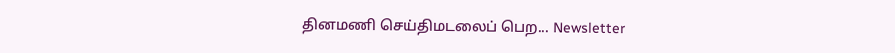தினமணி செய்திமடலைப் பெற... Newsletter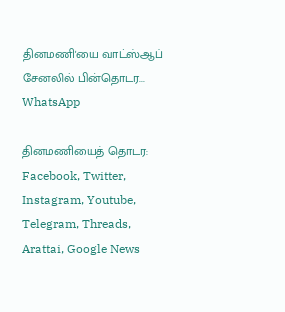தினமணி'யை வாட்ஸ்ஆப் சேனலில் பின்தொடர... WhatsApp

தினமணியைத் தொடர: Facebook, Twitter, Instagram, Youtube, Telegram, Threads, Arattai, Google News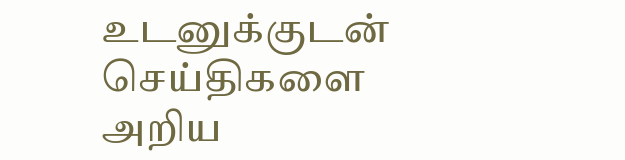உடனுக்குடன் செய்திகளை அறிய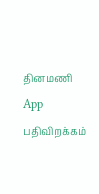தினமணி App பதிவிறக்கம்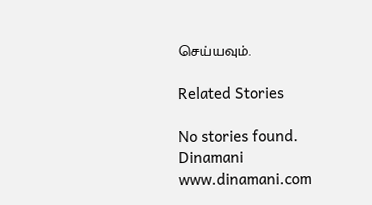செய்யவும்.

Related Stories

No stories found.
Dinamani
www.dinamani.com